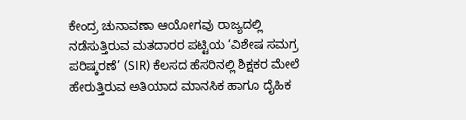ಕೇಂದ್ರ ಚುನಾವಣಾ ಆಯೋಗವು ರಾಜ್ಯದಲ್ಲಿ ನಡೆಸುತ್ತಿರುವ ಮತದಾರರ ಪಟ್ಟಿಯ ‘ವಿಶೇಷ ಸಮಗ್ರ ಪರಿಷ್ಕರಣೆ’ (SIR) ಕೆಲಸದ ಹೆಸರಿನಲ್ಲಿ ಶಿಕ್ಷಕರ ಮೇಲೆ ಹೇರುತ್ತಿರುವ ಅತಿಯಾದ ಮಾನಸಿಕ ಹಾಗೂ ದೈಹಿಕ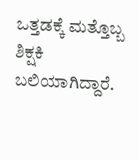ಒತ್ತಡಕ್ಕೆ ಮತ್ತೊಬ್ಬ ಶಿಕ್ಷಕಿ ಬಲಿಯಾಗಿದ್ದಾರೆ.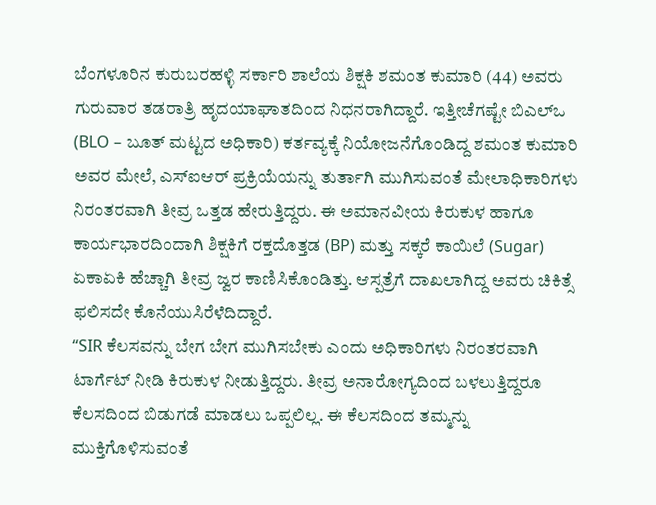ಬೆಂಗಳೂರಿನ ಕುರುಬರಹಳ್ಳಿ ಸರ್ಕಾರಿ ಶಾಲೆಯ ಶಿಕ್ಷಕಿ ಶಮಂತ ಕುಮಾರಿ (44) ಅವರು ಗುರುವಾರ ತಡರಾತ್ರಿ ಹೃದಯಾಘಾತದಿಂದ ನಿಧನರಾಗಿದ್ದಾರೆ. ಇತ್ತೀಚೆಗಷ್ಟೇ ಬಿಎಲ್ಒ (BLO – ಬೂತ್ ಮಟ್ಟದ ಅಧಿಕಾರಿ) ಕರ್ತವ್ಯಕ್ಕೆ ನಿಯೋಜನೆಗೊಂಡಿದ್ದ ಶಮಂತ ಕುಮಾರಿ ಅವರ ಮೇಲೆ, ಎಸ್ಐಆರ್ ಪ್ರಕ್ರಿಯೆಯನ್ನು ತುರ್ತಾಗಿ ಮುಗಿಸುವಂತೆ ಮೇಲಾಧಿಕಾರಿಗಳು ನಿರಂತರವಾಗಿ ತೀವ್ರ ಒತ್ತಡ ಹೇರುತ್ತಿದ್ದರು. ಈ ಅಮಾನವೀಯ ಕಿರುಕುಳ ಹಾಗೂ ಕಾರ್ಯಭಾರದಿಂದಾಗಿ ಶಿಕ್ಷಕಿಗೆ ರಕ್ತದೊತ್ತಡ (BP) ಮತ್ತು ಸಕ್ಕರೆ ಕಾಯಿಲೆ (Sugar) ಏಕಾಏಕಿ ಹೆಚ್ಚಾಗಿ ತೀವ್ರ ಜ್ವರ ಕಾಣಿಸಿಕೊಂಡಿತ್ತು. ಆಸ್ಪತ್ರೆಗೆ ದಾಖಲಾಗಿದ್ದ ಅವರು ಚಿಕಿತ್ಸೆ ಫಲಿಸದೇ ಕೊನೆಯುಸಿರೆಳೆದಿದ್ದಾರೆ.
“SIR ಕೆಲಸವನ್ನು ಬೇಗ ಬೇಗ ಮುಗಿಸಬೇಕು ಎಂದು ಅಧಿಕಾರಿಗಳು ನಿರಂತರವಾಗಿ ಟಾರ್ಗೆಟ್ ನೀಡಿ ಕಿರುಕುಳ ನೀಡುತ್ತಿದ್ದರು. ತೀವ್ರ ಅನಾರೋಗ್ಯದಿಂದ ಬಳಲುತ್ತಿದ್ದರೂ ಕೆಲಸದಿಂದ ಬಿಡುಗಡೆ ಮಾಡಲು ಒಪ್ಪಲಿಲ್ಲ. ಈ ಕೆಲಸದಿಂದ ತಮ್ಮನ್ನು ಮುಕ್ತಿಗೊಳಿಸುವಂತೆ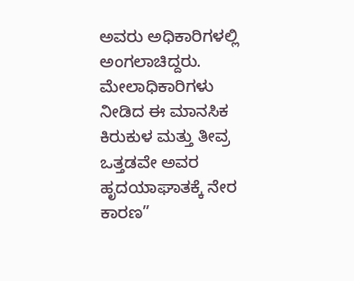ಅವರು ಅಧಿಕಾರಿಗಳಲ್ಲಿ ಅಂಗಲಾಚಿದ್ದರು. ಮೇಲಾಧಿಕಾರಿಗಳು ನೀಡಿದ ಈ ಮಾನಸಿಕ ಕಿರುಕುಳ ಮತ್ತು ತೀವ್ರ ಒತ್ತಡವೇ ಅವರ ಹೃದಯಾಘಾತಕ್ಕೆ ನೇರ ಕಾರಣ”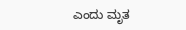ಎಂದು ಮೃತ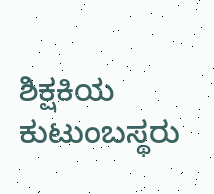ಶಿಕ್ಷಕಿಯ ಕುಟುಂಬಸ್ಥರು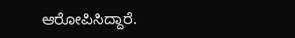ಆರೋಪಿಸಿದ್ದಾರೆ.